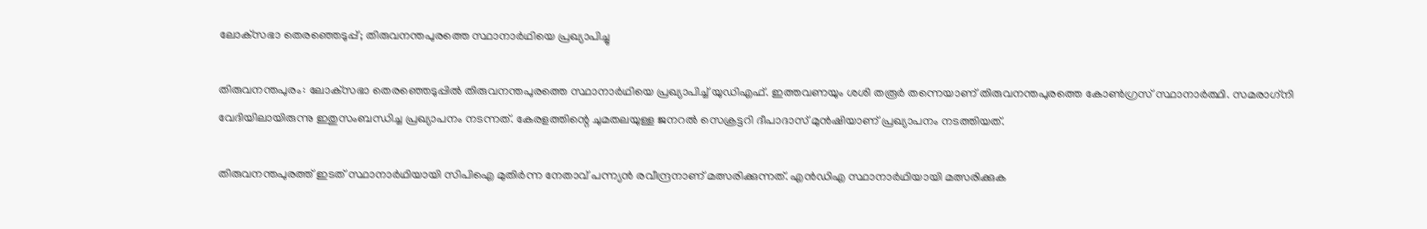ലോക്‌സഭാ തെരഞ്ഞെടുപ്പ്; തിരുവനന്തപുരത്തെ സ്ഥാനാർഥിയെ പ്രഖ്യാപിച്ചു

തിരുവനന്തപുരം: ലോക്‌സഭാ തെരഞ്ഞെടുപ്പിൽ തിരുവനന്തപുരത്തെ സ്ഥാനാർഥിയെ പ്രഖ്യാപിച്ച് യുഡിഎഫ്. ഇത്തവണയും ശശി തരൂർ തന്നെയാണ് തിരുവനന്തപുരത്തെ കോൺഗ്രസ് സ്ഥാനാർത്ഥി. സമരാഗ്‌നി വേദിയിലായിരുന്നു ഇതുസംബന്ധിച്ച പ്രഖ്യാപനം നടന്നത്. കേരളത്തിന്റെ ചുമതലയുള്ള ജനറൽ സെക്രട്ടറി ദീപാദാസ് മുൻഷിയാണ് പ്രഖ്യാപനം നടത്തിയത്.

തിരുവനന്തപുരത്ത് ഇടത് സ്ഥാനാർഥിയായി സിപിഐ മുതിർന്ന നേതാവ് പന്ന്യൻ രവീന്ദ്രനാണ് മത്സരിക്കുന്നത്. എൻഡിഎ സ്ഥാനാർഥിയായി മത്സരിക്കുക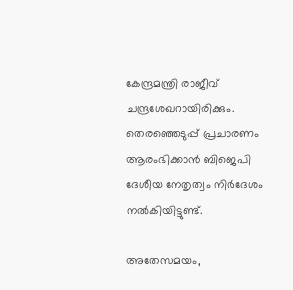കേന്ദ്രമന്ത്രി രാജീവ് ചന്ദ്രശേഖറായിരിക്കും. തെരഞ്ഞെടുപ്പ് പ്രചാരണം ആരംഭിക്കാൻ ബിജെപി ദേശീയ നേതൃത്വം നിർദേശം നൽകിയിട്ടുണ്ട്.

അതേസമയം,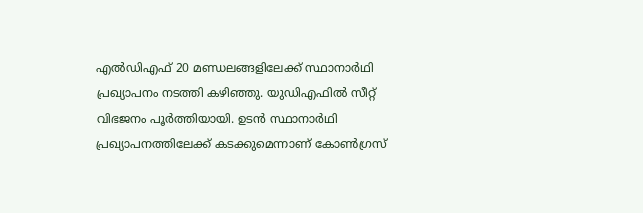എൽഡിഎഫ് 20 മണ്ഡലങ്ങളിലേക്ക് സ്ഥാനാർഥി പ്രഖ്യാപനം നടത്തി കഴിഞ്ഞു. യുഡിഎഫിൽ സീറ്റ് വിഭജനം പൂർത്തിയായി. ഉടൻ സ്ഥാനാർഥി പ്രഖ്യാപനത്തിലേക്ക് കടക്കുമെന്നാണ് കോൺഗ്രസ്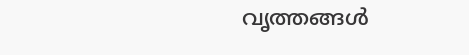വൃത്തങ്ങൾ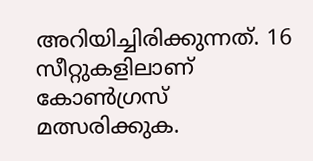അറിയിച്ചിരിക്കുന്നത്. 16 സീറ്റുകളിലാണ് കോൺഗ്രസ് മത്സരിക്കുക.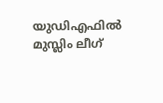യുഡിഎഫിൽ മുസ്ലിം ലീഗ്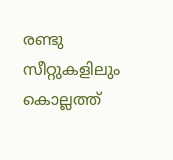രണ്ടു സീറ്റുകളിലും കൊല്ലത്ത്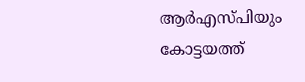ആർഎസ്പിയും കോട്ടയത്ത്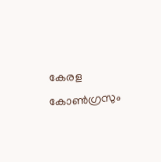കേരള കോൺഗ്രസും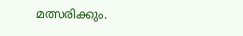മത്സരിക്കും.